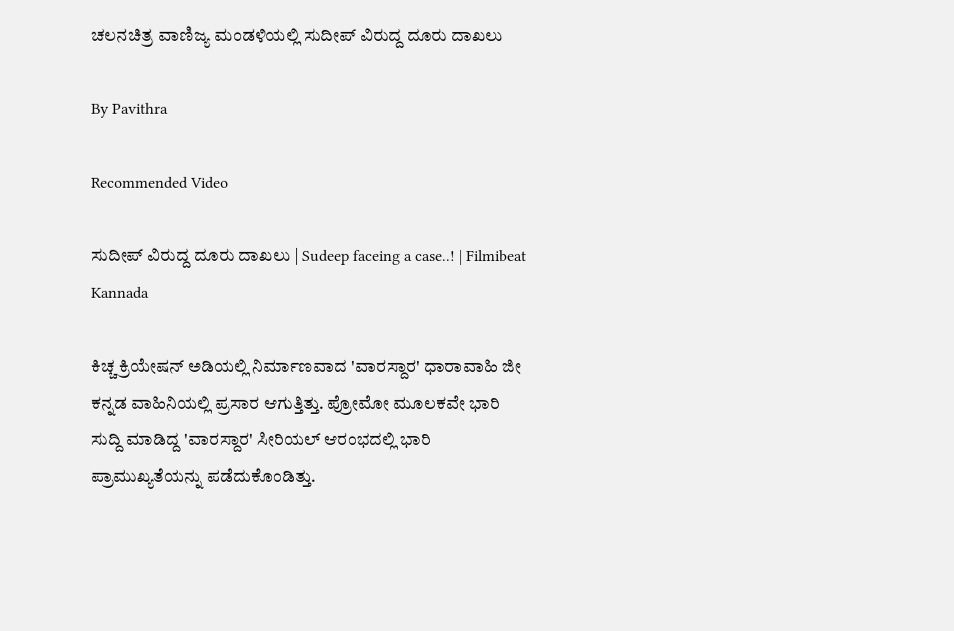ಚಲನಚಿತ್ರ ವಾಣಿಜ್ಯ ಮಂಡಳಿಯಲ್ಲಿ ಸುದೀಪ್ ವಿರುದ್ದ ದೂರು ದಾಖಲು

By Pavithra

Recommended Video

ಸುದೀಪ್ ವಿರುದ್ದ ದೂರು ದಾಖಲು | Sudeep faceing a case..! | Filmibeat Kannada

ಕಿಚ್ಚ ಕ್ರಿಯೇಷನ್ ಅಡಿಯಲ್ಲಿ ನಿರ್ಮಾಣವಾದ 'ವಾರಸ್ದಾರ' ಧಾರಾವಾಹಿ ಜೀ ಕನ್ನಡ ವಾಹಿನಿಯಲ್ಲಿ ಪ್ರಸಾರ ಆಗುತ್ತಿತ್ತು. ಪ್ರೋಮೋ ಮೂಲಕವೇ ಭಾರಿ ಸುದ್ದಿ ಮಾಡಿದ್ದ 'ವಾರಸ್ದಾರ' ಸೀರಿಯಲ್ ಆರಂಭದಲ್ಲಿ ಭಾರಿ ಪ್ರಾಮುಖ್ಯತೆಯನ್ನು ಪಡೆದುಕೊಂಡಿತ್ತು.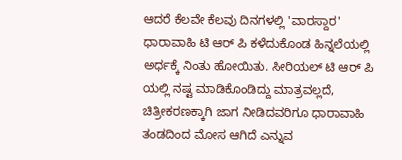ಆದರೆ ಕೆಲವೇ ಕೆಲವು ದಿನಗಳಲ್ಲಿ 'ವಾರಸ್ದಾರ' ಧಾರಾವಾಹಿ ಟಿ ಆರ್ ಪಿ ಕಳೆದುಕೊಂಡ ಹಿನ್ನಲೆಯಲ್ಲಿ ಅರ್ಧಕ್ಕೆ ನಿಂತು ಹೋಯಿತು. ಸೀರಿಯಲ್ ಟಿ ಆರ್ ಪಿ ಯಲ್ಲಿ ನಷ್ಟ ಮಾಡಿಕೊಂಡಿದ್ದು ಮಾತ್ರವಲ್ಲದೆ, ಚಿತ್ರೀಕರಣಕ್ಕಾಗಿ ಜಾಗ ನೀಡಿದವರಿಗೂ ಧಾರಾವಾಹಿ ತಂಡದಿಂದ ಮೋಸ ಆಗಿದೆ ಎನ್ನುವ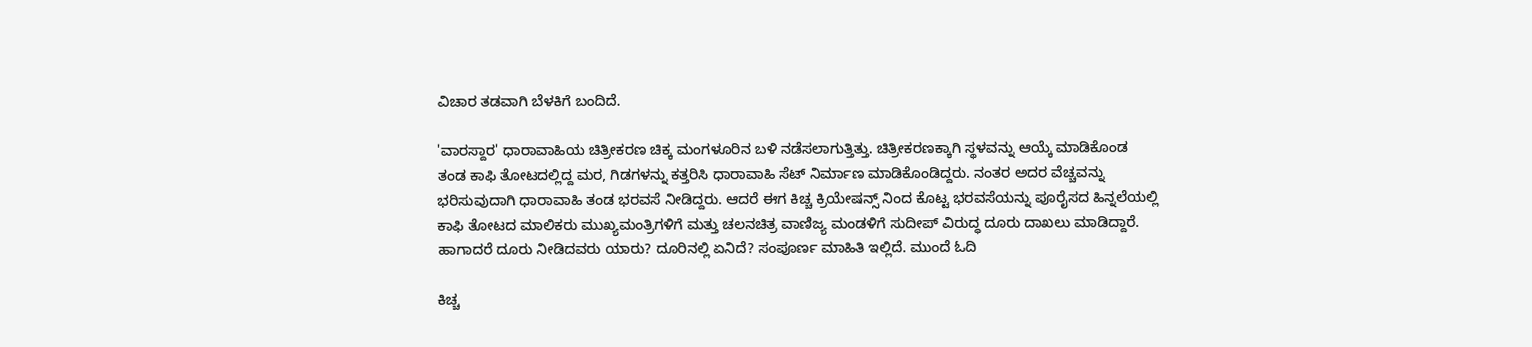ವಿಚಾರ ತಡವಾಗಿ ಬೆಳಕಿಗೆ ಬಂದಿದೆ.

'ವಾರಸ್ದಾರ' ಧಾರಾವಾಹಿಯ ಚಿತ್ರೀಕರಣ ಚಿಕ್ಕ ಮಂಗಳೂರಿನ ಬಳಿ ನಡೆಸಲಾಗುತ್ತಿತ್ತು. ಚಿತ್ರೀಕರಣಕ್ಕಾಗಿ ಸ್ಥಳವನ್ನು ಆಯ್ಕೆ ಮಾಡಿಕೊಂಡ ತಂಡ ಕಾಫಿ ತೋಟದಲ್ಲಿದ್ದ ಮರ, ಗಿಡಗಳನ್ನು ಕತ್ತರಿಸಿ ಧಾರಾವಾಹಿ ಸೆಟ್ ನಿರ್ಮಾಣ ಮಾಡಿಕೊಂಡಿದ್ದರು. ನಂತರ ಅದರ ವೆಚ್ಚವನ್ನು ಭರಿಸುವುದಾಗಿ ಧಾರಾವಾಹಿ ತಂಡ ಭರವಸೆ ನೀಡಿದ್ದರು. ಆದರೆ ಈಗ ಕಿಚ್ಚ ಕ್ರಿಯೇಷನ್ಸ್ ನಿಂದ ಕೊಟ್ಟ ಭರವಸೆಯನ್ನು ಪೂರೈಸದ ಹಿನ್ನಲೆಯಲ್ಲಿ ಕಾಫಿ ತೋಟದ ಮಾಲಿಕರು ಮುಖ್ಯಮಂತ್ರಿಗಳಿಗೆ ಮತ್ತು ಚಲನಚಿತ್ರ ವಾಣಿಜ್ಯ ಮಂಡಳಿಗೆ ಸುದೀಪ್ ವಿರುದ್ಧ ದೂರು ದಾಖಲು ಮಾಡಿದ್ದಾರೆ. ಹಾಗಾದರೆ ದೂರು ನೀಡಿದವರು ಯಾರು? ದೂರಿನಲ್ಲಿ ಏನಿದೆ? ಸಂಪೂರ್ಣ ಮಾಹಿತಿ ಇಲ್ಲಿದೆ. ಮುಂದೆ ಓದಿ

ಕಿಚ್ಚ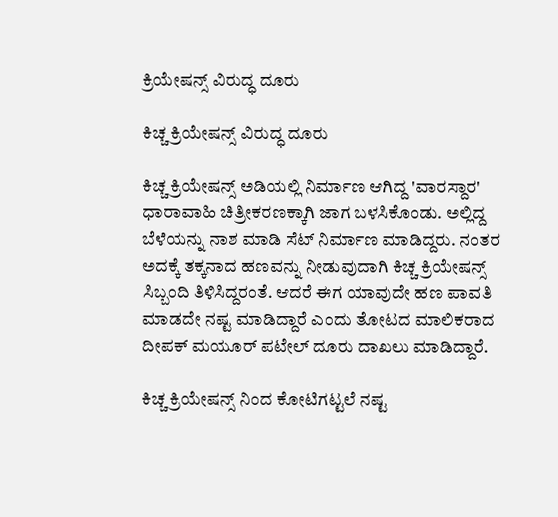ಕ್ರಿಯೇಷನ್ಸ್ ವಿರುದ್ಧ ದೂರು

ಕಿಚ್ಚ ಕ್ರಿಯೇಷನ್ಸ್ ವಿರುದ್ಧ ದೂರು

ಕಿಚ್ಚ ಕ್ರಿಯೇಷನ್ಸ್ ಅಡಿಯಲ್ಲಿ ನಿರ್ಮಾಣ ಆಗಿದ್ದ 'ವಾರಸ್ದಾರ' ಧಾರಾವಾಹಿ ಚಿತ್ರೀಕರಣಕ್ಕಾಗಿ ಜಾಗ ಬಳಸಿಕೊಂಡು. ಅಲ್ಲಿದ್ದ ಬೆಳೆಯನ್ನು ನಾಶ ಮಾಡಿ ಸೆಟ್ ನಿರ್ಮಾಣ ಮಾಡಿದ್ದರು. ನಂತರ ಅದಕ್ಕೆ ತಕ್ಕನಾದ ಹಣವನ್ನು ನೀಡುವುದಾಗಿ ಕಿಚ್ಚ ಕ್ರಿಯೇಷನ್ಸ್ ಸಿಬ್ಬಂದಿ ತಿಳಿಸಿದ್ದರಂತೆ. ಆದರೆ ಈಗ ಯಾವುದೇ ಹಣ ಪಾವತಿ ಮಾಡದೇ ನಷ್ಟ ಮಾಡಿದ್ದಾರೆ ಎಂದು ತೋಟದ ಮಾಲಿಕರಾದ ದೀಪಕ್ ಮಯೂರ್ ಪಟೇಲ್ ದೂರು ದಾಖಲು ಮಾಡಿದ್ದಾರೆ.

ಕಿಚ್ಚ ಕ್ರಿಯೇಷನ್ಸ್ ನಿಂದ ಕೋಟಿಗಟ್ಟಲೆ ನಷ್ಟ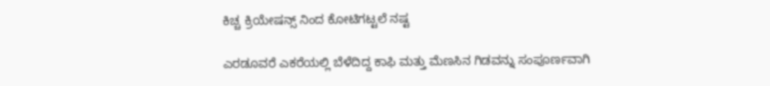ಕಿಚ್ಚ ಕ್ರಿಯೇಷನ್ಸ್ ನಿಂದ ಕೋಟಿಗಟ್ಟಲೆ ನಷ್ಟ

ಎರಡೂವರೆ ಎಕರೆಯಲ್ಲಿ ಬೆಳೆದಿದ್ದ ಕಾಫಿ ಮತ್ತು ಮೆಣಸಿನ ಗಿಡವನ್ನು ಸಂಪೂರ್ಣವಾಗಿ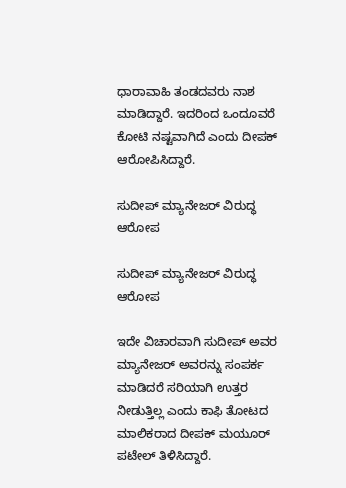ಧಾರಾವಾಹಿ ತಂಡದವರು ನಾಶ ಮಾಡಿದ್ದಾರೆ. ಇದರಿಂದ ಒಂದೂವರೆ ಕೋಟಿ ನಷ್ಟವಾಗಿದೆ ಎಂದು ದೀಪಕ್ ಆರೋಪಿಸಿದ್ದಾರೆ.

ಸುದೀಪ್ ಮ್ಯಾನೇಜರ್ ವಿರುದ್ಧ ಆರೋಪ

ಸುದೀಪ್ ಮ್ಯಾನೇಜರ್ ವಿರುದ್ಧ ಆರೋಪ

ಇದೇ ವಿಚಾರವಾಗಿ ಸುದೀಪ್ ಅವರ ಮ್ಯಾನೇಜರ್ ಅವರನ್ನು ಸಂಪರ್ಕ ಮಾಡಿದರೆ ಸರಿಯಾಗಿ ಉತ್ತರ ನೀಡುತ್ತಿಲ್ಲ ಎಂದು ಕಾಫಿ ತೋಟದ ಮಾಲಿಕರಾದ ದೀಪಕ್ ಮಯೂರ್ ಪಟೇಲ್ ತಿಳಿಸಿದ್ದಾರೆ.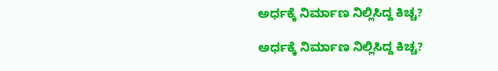ಅರ್ಧಕ್ಕೆ ನಿರ್ಮಾಣ ನಿಲ್ಲಿಸಿದ್ದ ಕಿಚ್ಚ?

ಅರ್ಧಕ್ಕೆ ನಿರ್ಮಾಣ ನಿಲ್ಲಿಸಿದ್ದ ಕಿಚ್ಚ?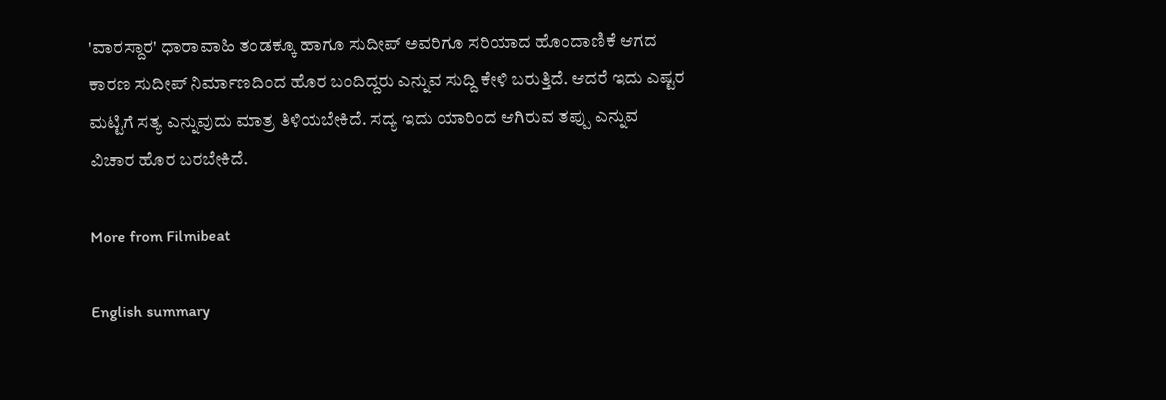'ವಾರಸ್ದಾರ' ಧಾರಾವಾಹಿ ತಂಡಕ್ಕೂ ಹಾಗೂ ಸುದೀಪ್ ಅವರಿಗೂ ಸರಿಯಾದ ಹೊಂದಾಣಿಕೆ ಆಗದ ಕಾರಣ ಸುದೀಪ್ ನಿರ್ಮಾಣದಿಂದ ಹೊರ ಬಂದಿದ್ದರು ಎನ್ನುವ ಸುದ್ದಿ ಕೇಳಿ ಬರುತ್ತಿದೆ. ಆದರೆ ಇದು ಎಷ್ಟರ ಮಟ್ಟಿಗೆ ಸತ್ಯ ಎನ್ನುವುದು ಮಾತ್ರ ತಿಳಿಯಬೇಕಿದೆ. ಸದ್ಯ ಇದು ಯಾರಿಂದ ಆಗಿರುವ ತಪ್ಪು ಎನ್ನುವ ವಿಚಾರ ಹೊರ ಬರಬೇಕಿದೆ.

More from Filmibeat

English summary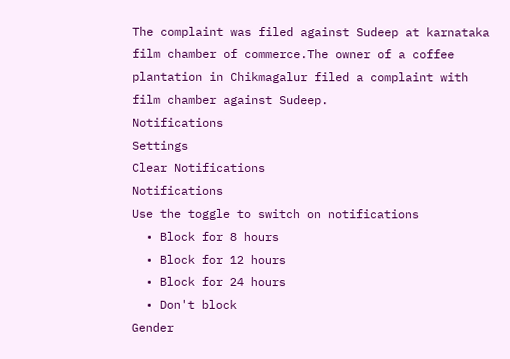The complaint was filed against Sudeep at karnataka film chamber of commerce.The owner of a coffee plantation in Chikmagalur filed a complaint with film chamber against Sudeep.
Notifications
Settings
Clear Notifications
Notifications
Use the toggle to switch on notifications
  • Block for 8 hours
  • Block for 12 hours
  • Block for 24 hours
  • Don't block
Gender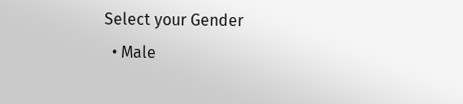Select your Gender
  • Male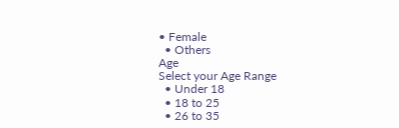• Female
  • Others
Age
Select your Age Range
  • Under 18
  • 18 to 25
  • 26 to 35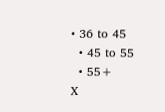• 36 to 45
  • 45 to 55
  • 55+
X